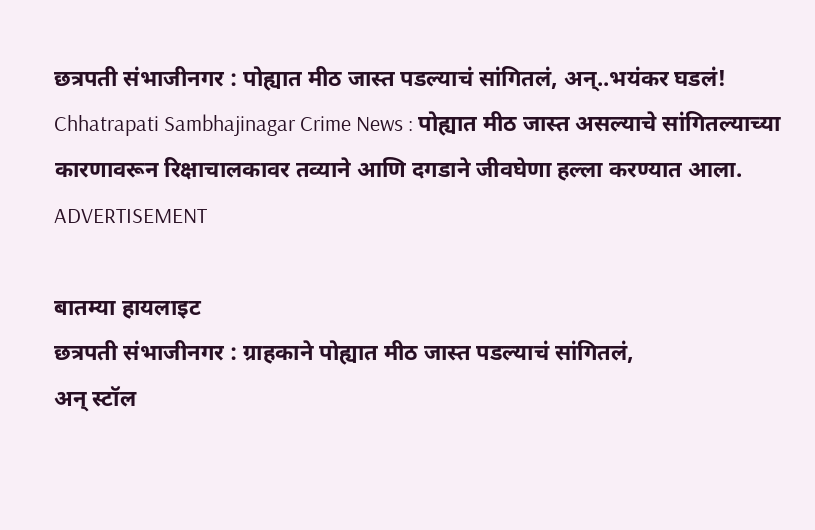छत्रपती संभाजीनगर : पोह्यात मीठ जास्त पडल्याचं सांगितलं, अन्..भयंकर घडलं!
Chhatrapati Sambhajinagar Crime News : पोह्यात मीठ जास्त असल्याचे सांगितल्याच्या कारणावरून रिक्षाचालकावर तव्याने आणि दगडाने जीवघेणा हल्ला करण्यात आला.
ADVERTISEMENT

बातम्या हायलाइट
छत्रपती संभाजीनगर : ग्राहकाने पोह्यात मीठ जास्त पडल्याचं सांगितलं,
अन् स्टॉल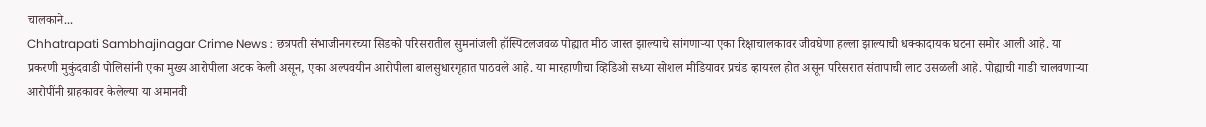चालकाने...
Chhatrapati Sambhajinagar Crime News : छत्रपती संभाजीनगरच्या सिडको परिसरातील सुमनांजली हॉस्पिटलजवळ पोह्यात मीठ जास्त झाल्याचे सांगणाऱ्या एका रिक्षाचालकावर जीवघेणा हल्ला झाल्याची धक्कादायक घटना समोर आली आहे. या प्रकरणी मुकुंदवाडी पोलिसांनी एका मुख्य आरोपीला अटक केली असून, एका अल्पवयीन आरोपीला बालसुधारगृहात पाठवले आहे. या मारहाणीचा व्हिडिओ सध्या सोशल मीडियावर प्रचंड व्हायरल होत असून परिसरात संतापाची लाट उसळली आहे. पोह्याची गाडी चालवणाऱ्या आरोपींनी ग्राहकावर केलेल्या या अमानवी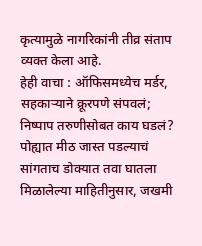कृत्यामुळे नागरिकांनी तीव्र संताप व्यक्त केला आहे.
हेही वाचा : ऑफिसमध्येच मर्डर, सहकाऱ्याने क्रूरपणे संपवलं; निष्पाप तरुणीसोबत काय घडलं?
पोह्यात मीठ जास्त पडल्याचं सांगताच डोक्यात तवा घातला
मिळालेल्या माहितीनुसार, जखमी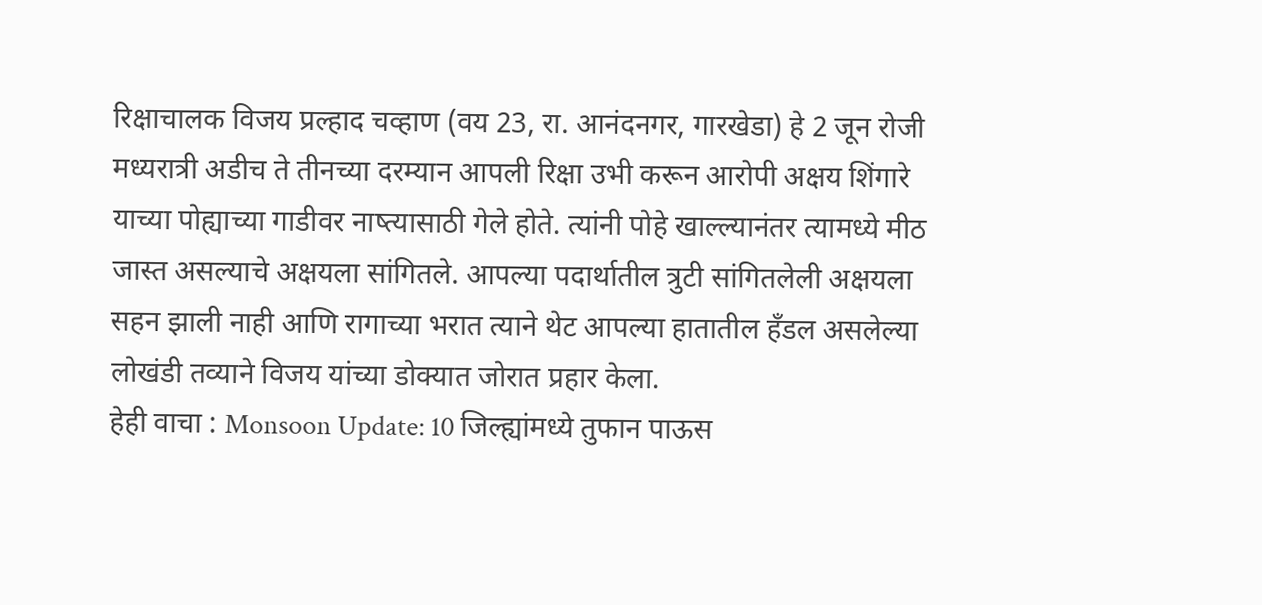रिक्षाचालक विजय प्रल्हाद चव्हाण (वय 23, रा. आनंदनगर, गारखेडा) हे 2 जून रोजी मध्यरात्री अडीच ते तीनच्या दरम्यान आपली रिक्षा उभी करून आरोपी अक्षय शिंगारे याच्या पोह्याच्या गाडीवर नाष्त्यासाठी गेले होते. त्यांनी पोहे खाल्ल्यानंतर त्यामध्ये मीठ जास्त असल्याचे अक्षयला सांगितले. आपल्या पदार्थातील त्रुटी सांगितलेली अक्षयला सहन झाली नाही आणि रागाच्या भरात त्याने थेट आपल्या हातातील हँडल असलेल्या लोखंडी तव्याने विजय यांच्या डोक्यात जोरात प्रहार केला.
हेही वाचा : Monsoon Update: 10 जिल्ह्यांमध्ये तुफान पाऊस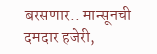बरसणार.. मान्सूनची दमदार हजेरी,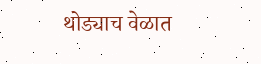थोड्याच वेळात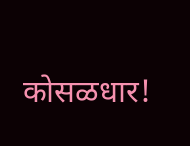कोसळधार!